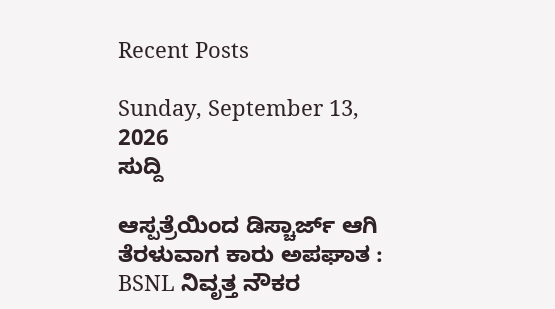Recent Posts

Sunday, September 13, 2026
ಸುದ್ದಿ

ಆಸ್ಪತ್ರೆಯಿಂದ ಡಿಸ್ಚಾರ್ಜ್‌ ಆಗಿ ತೆರಳುವಾಗ ಕಾರು ಅಪಘಾತ : BSNL ನಿವೃತ್ತ ನೌಕರ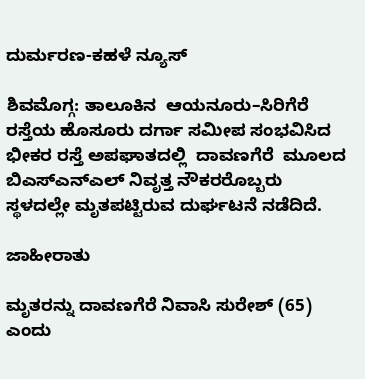ದುರ್ಮರಣ-ಕಹಳೆ ನ್ಯೂಸ್

ಶಿವಮೊಗ್ಗ: ತಾಲೂಕಿನ  ಆಯನೂರು–ಸಿರಿಗೆರೆ ರಸ್ತೆಯ ಹೊಸೂರು ದರ್ಗಾ ಸಮೀಪ ಸಂಭವಿಸಿದ ಭೀಕರ ರಸ್ತೆ ಅಪಘಾತದಲ್ಲಿ  ದಾವಣಗೆರೆ  ಮೂಲದ ಬಿಎಸ್ಎನ್‌ಎಲ್‌ ನಿವೃತ್ತ ನೌಕರರೊಬ್ಬರು ಸ್ಥಳದಲ್ಲೇ ಮೃತಪಟ್ಟಿರುವ ದುರ್ಘಟನೆ ನಡೆದಿದೆ.

ಜಾಹೀರಾತು

ಮೃತರನ್ನು ದಾವಣಗೆರೆ ನಿವಾಸಿ ಸುರೇಶ್ (65) ಎಂದು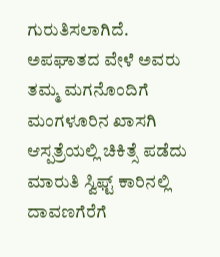ಗುರುತಿಸಲಾಗಿದೆ. ಅಪಘಾತದ ವೇಳೆ ಅವರು ತಮ್ಮ ಮಗನೊಂದಿಗೆ ಮಂಗಳೂರಿನ ಖಾಸಗಿ ಆಸ್ಪತ್ರೆಯಲ್ಲಿ ಚಿಕಿತ್ಸೆ ಪಡೆದು ಮಾರುತಿ ಸ್ವಿಫ್ಟ್ ಕಾರಿನಲ್ಲಿ ದಾವಣಗೆರೆಗೆ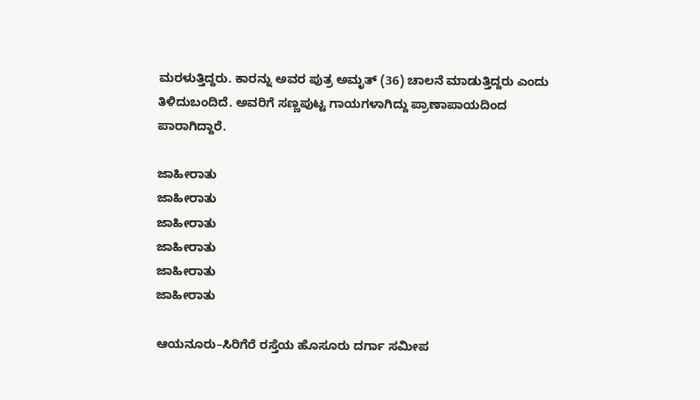ಮರಳುತ್ತಿದ್ದರು. ಕಾರನ್ನು ಅವರ ಪುತ್ರ ಅಮೃತ್‌ (36) ಚಾಲನೆ ಮಾಡುತ್ತಿದ್ದರು ಎಂದು ತಿಳಿದುಬಂದಿದೆ. ಅವರಿಗೆ ಸಣ್ಣಪುಟ್ಟ ಗಾಯಗಳಾಗಿದ್ದು ಪ್ರಾಣಾಪಾಯದಿಂದ ಪಾರಾಗಿದ್ದಾರೆ.

ಜಾಹೀರಾತು
ಜಾಹೀರಾತು
ಜಾಹೀರಾತು
ಜಾಹೀರಾತು
ಜಾಹೀರಾತು
ಜಾಹೀರಾತು

ಆಯನೂರು–ಸಿರಿಗೆರೆ ರಸ್ತೆಯ ಹೊಸೂರು ದರ್ಗಾ ಸಮೀಪ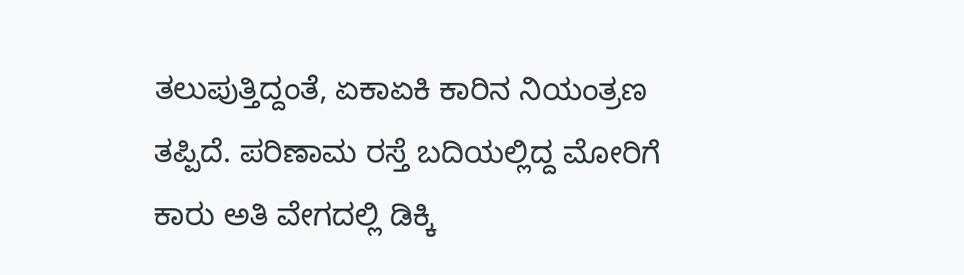ತಲುಪುತ್ತಿದ್ದಂತೆ, ಏಕಾಏಕಿ ಕಾರಿನ ನಿಯಂತ್ರಣ ತಪ್ಪಿದೆ. ಪರಿಣಾಮ ರಸ್ತೆ ಬದಿಯಲ್ಲಿದ್ದ ಮೋರಿಗೆ ಕಾರು ಅತಿ ವೇಗದಲ್ಲಿ ಡಿಕ್ಕಿ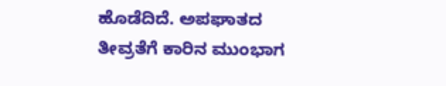ಹೊಡೆದಿದೆ. ಅಪಘಾತದ ತೀವ್ರತೆಗೆ ಕಾರಿನ ಮುಂಭಾಗ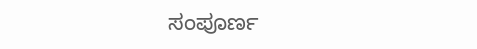ಸಂಪೂರ್ಣ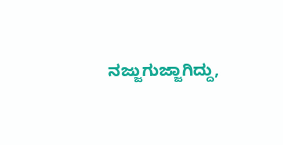ನಜ್ಜುಗುಜ್ಜಾಗಿದ್ದು,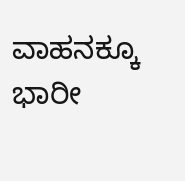ವಾಹನಕ್ಕೂ ಭಾರೀ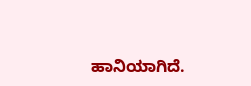ಹಾನಿಯಾಗಿದೆ.